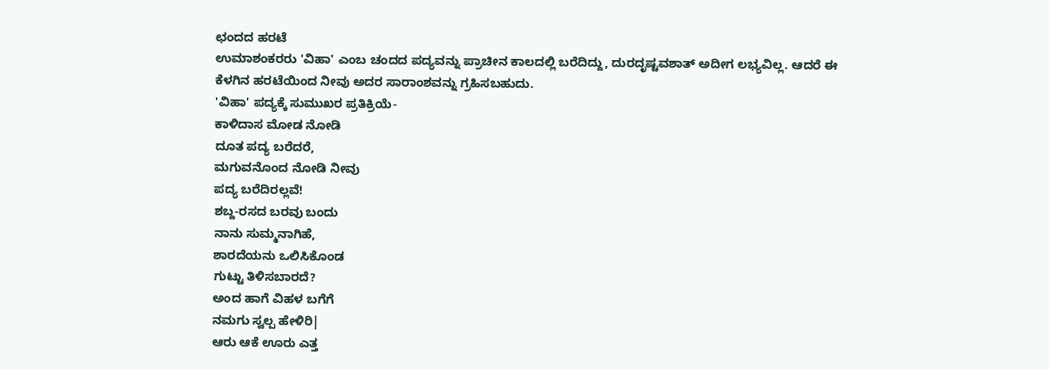ಛಂದದ ಹರಟೆ
ಉಮಾಶಂಕರರು 'ವಿಹಾ' ಎಂಬ ಚಂದದ ಪದ್ಯವನ್ನು ಪ್ರಾಚೀನ ಕಾಲದಲ್ಲಿ ಬರೆದಿದ್ದು, ದುರದೃಷ್ಟವಶಾತ್ ಅದೀಗ ಲಭ್ಯವಿಲ್ಲ. ಆದರೆ ಈ ಕೆಳಗಿನ ಹರಟೆಯಿಂದ ನೀವು ಅದರ ಸಾರಾಂಶವನ್ನು ಗ್ರಹಿಸಬಹುದು.
'ವಿಹಾ' ಪದ್ಯಕ್ಕೆ ಸುಮುಖರ ಪ್ರತಿಕ್ರಿಯೆ-
ಕಾಳಿದಾಸ ಮೋಡ ನೋಡಿ
ದೂತ ಪದ್ಯ ಬರೆದರೆ,
ಮಗುವನೊಂದ ನೋಡಿ ನೀವು
ಪದ್ಯ ಬರೆದಿರಲ್ಲವೆ!
ಶಬ್ದ-ರಸದ ಬರವು ಬಂದು
ನಾನು ಸುಮ್ಮನಾಗಿಹೆ,
ಶಾರದೆಯನು ಒಲಿಸಿಕೊಂಡ
ಗುಟ್ಟು ತಿಳಿಸಬಾರದೆ?
ಅಂದ ಹಾಗೆ ವಿಹಳ ಬಗೆಗೆ
ನಮಗು ಸ್ವಲ್ಪ ಹೇಳಿರಿ|
ಆರು ಆಕೆ ಊರು ಎತ್ತ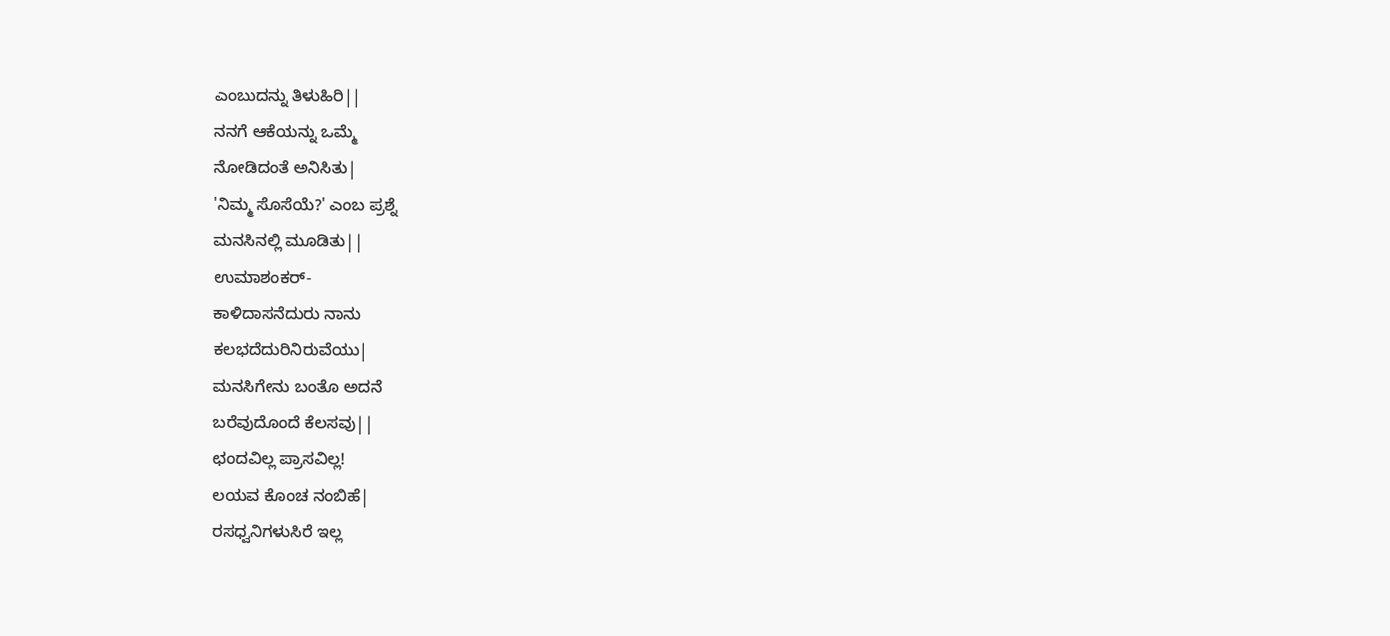ಎಂಬುದನ್ನು ತಿಳುಹಿರಿ||
ನನಗೆ ಆಕೆಯನ್ನು ಒಮ್ಮೆ
ನೋಡಿದಂತೆ ಅನಿಸಿತು|
'ನಿಮ್ಮ ಸೊಸೆಯೆ?' ಎಂಬ ಪ್ರಶ್ನೆ
ಮನಸಿನಲ್ಲಿ ಮೂಡಿತು||
ಉಮಾಶಂಕರ್-
ಕಾಳಿದಾಸನೆದುರು ನಾನು
ಕಲಭದೆದುರಿನಿರುವೆಯು|
ಮನಸಿಗೇನು ಬಂತೊ ಅದನೆ
ಬರೆವುದೊಂದೆ ಕೆಲಸವು||
ಛಂದವಿಲ್ಲ ಪ್ರಾಸವಿಲ್ಲ!
ಲಯವ ಕೊಂಚ ನಂಬಿಹೆ|
ರಸಧ್ವನಿಗಳುಸಿರೆ ಇಲ್ಲ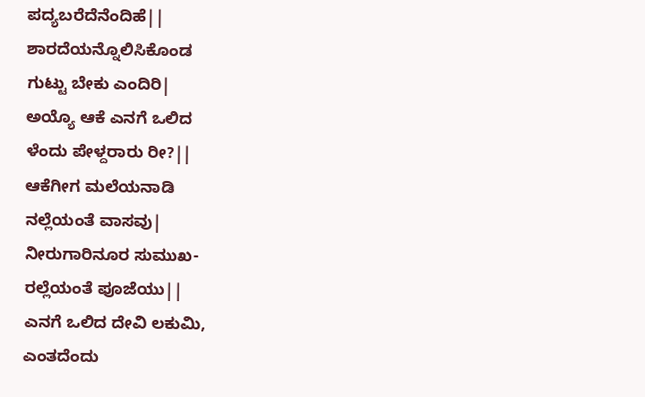ಪದ್ಯಬರೆದೆನೆಂದಿಹೆ||
ಶಾರದೆಯನ್ನೊಲಿಸಿಕೊಂಡ
ಗುಟ್ಟು ಬೇಕು ಎಂದಿರಿ|
ಅಯ್ಯೊ ಆಕೆ ಎನಗೆ ಒಲಿದ
ಳೆಂದು ಪೇಳ್ದರಾರು ರೀ?||
ಆಕೆಗೀಗ ಮಲೆಯನಾಡಿ
ನಲ್ಲೆಯಂತೆ ವಾಸವು|
ನೀರುಗಾರಿನೂರ ಸುಮುಖ-
ರಲ್ಲೆಯಂತೆ ಪೂಜೆಯು||
ಎನಗೆ ಒಲಿದ ದೇವಿ ಲಕುಮಿ,
ಎಂತದೆಂದು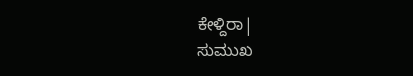ಕೇಳ್ದಿರಾ|
ಸುಮುಖ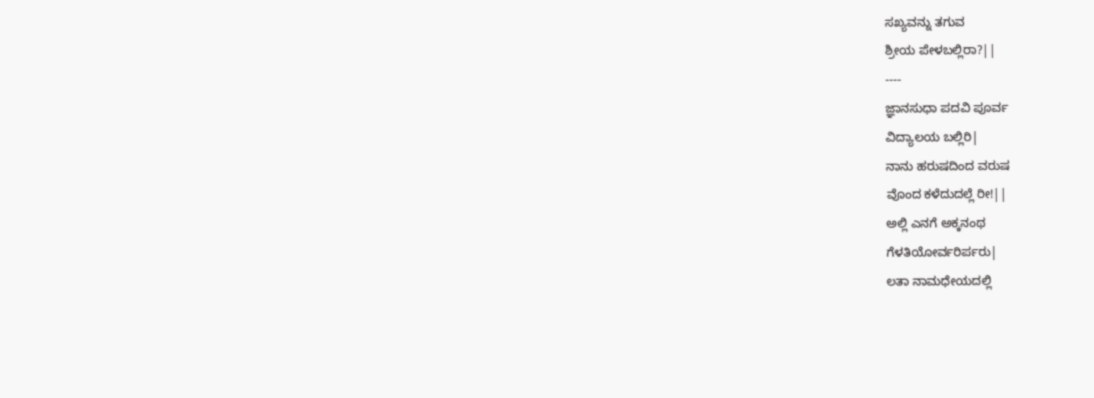ಸಖ್ಯವನ್ನು ತಗುವ
ಶ್ರೀಯ ಪೇಳಬಲ್ಲಿರಾ?||
----
ಜ್ಞಾನಸುಧಾ ಪದವಿ ಪೂರ್ವ
ವಿದ್ಯಾಲಯ ಬಲ್ಲಿರಿ|
ನಾನು ಹರುಷದಿಂದ ವರುಷ
ವೊಂದ ಕಳೆದುದಲ್ಲೆ ರೀ!||
ಅಲ್ಲಿ ಎನಗೆ ಅಕ್ಕನಂಥ
ಗೆಳತಿಯೋರ್ವರಿರ್ಪರು|
ಲತಾ ನಾಮಧೇಯದಲ್ಲಿ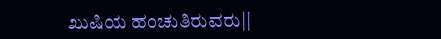ಖುಷಿಯ ಹಂಚುತಿರುವರು||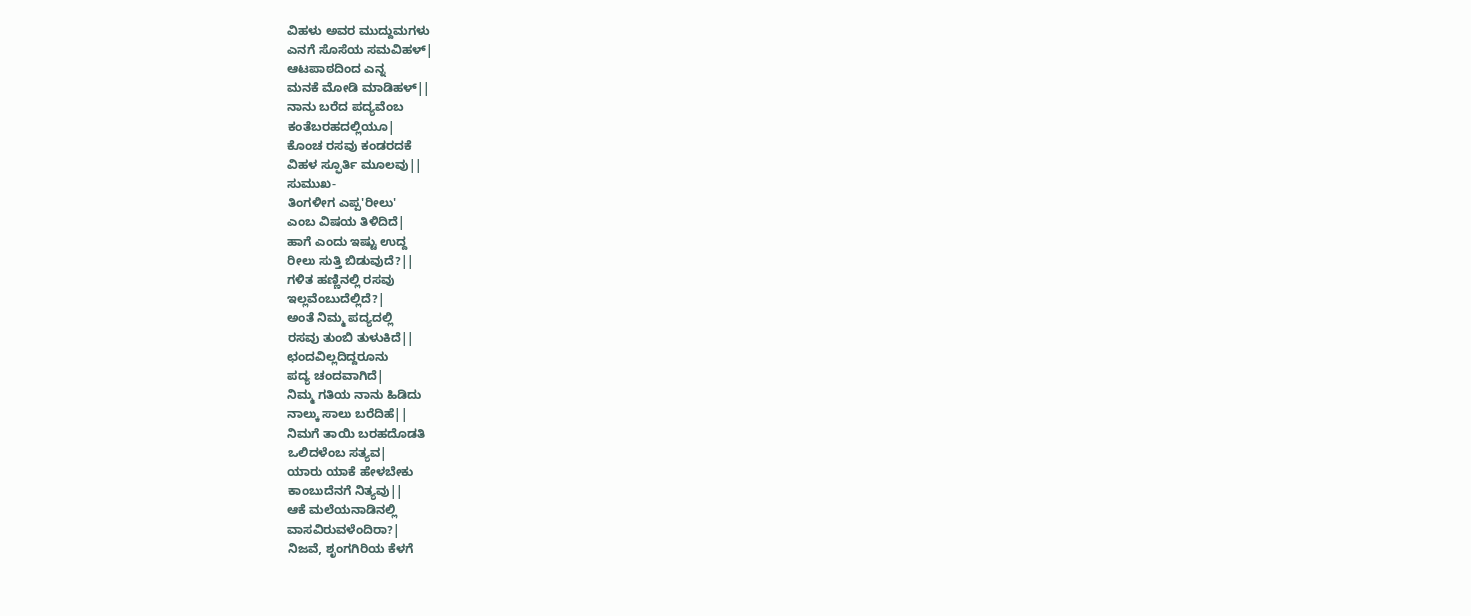ವಿಹಳು ಅವರ ಮುದ್ದುಮಗಳು
ಎನಗೆ ಸೊಸೆಯ ಸಮವಿಹಳ್|
ಆಟಪಾಠದಿಂದ ಎನ್ನ
ಮನಕೆ ಮೋಡಿ ಮಾಡಿಹಳ್||
ನಾನು ಬರೆದ ಪದ್ಯವೆಂಬ
ಕಂತೆಬರಹದಲ್ಲಿಯೂ|
ಕೊಂಚ ರಸವು ಕಂಡರದಕೆ
ವಿಹಳ ಸ್ಫೂರ್ತಿ ಮೂಲವು||
ಸುಮುಖ-
ತಿಂಗಳೀಗ ಎಪ್ಪ'ರೀಲು'
ಎಂಬ ವಿಷಯ ತಿಳಿದಿದೆ|
ಹಾಗೆ ಎಂದು ಇಷ್ಟು ಉದ್ದ
ರೀಲು ಸುತ್ತಿ ಬಿಡುವುದೆ?||
ಗಳಿತ ಹಣ್ಣಿನಲ್ಲಿ ರಸವು
ಇಲ್ಲವೆಂಬುದೆಲ್ಲಿದೆ?|
ಅಂತೆ ನಿಮ್ಮ ಪದ್ಯದಲ್ಲಿ
ರಸವು ತುಂಬಿ ತುಳುಕಿದೆ||
ಛಂದವಿಲ್ಲದಿದ್ದರೂನು
ಪದ್ಯ ಚಂದವಾಗಿದೆ|
ನಿಮ್ಮ ಗತಿಯ ನಾನು ಹಿಡಿದು
ನಾಲ್ಕು ಸಾಲು ಬರೆದಿಹೆ||
ನಿಮಗೆ ತಾಯಿ ಬರಹದೊಡತಿ
ಒಲಿದಳೆಂಬ ಸತ್ಯವ|
ಯಾರು ಯಾಕೆ ಹೇಳಬೇಕು
ಕಾಂಬುದೆನಗೆ ನಿತ್ಯವು||
ಆಕೆ ಮಲೆಯನಾಡಿನಲ್ಲಿ
ವಾಸವಿರುವಳೆಂದಿರಾ?|
ನಿಜವೆ, ಶೃಂಗಗಿರಿಯ ಕೆಳಗೆ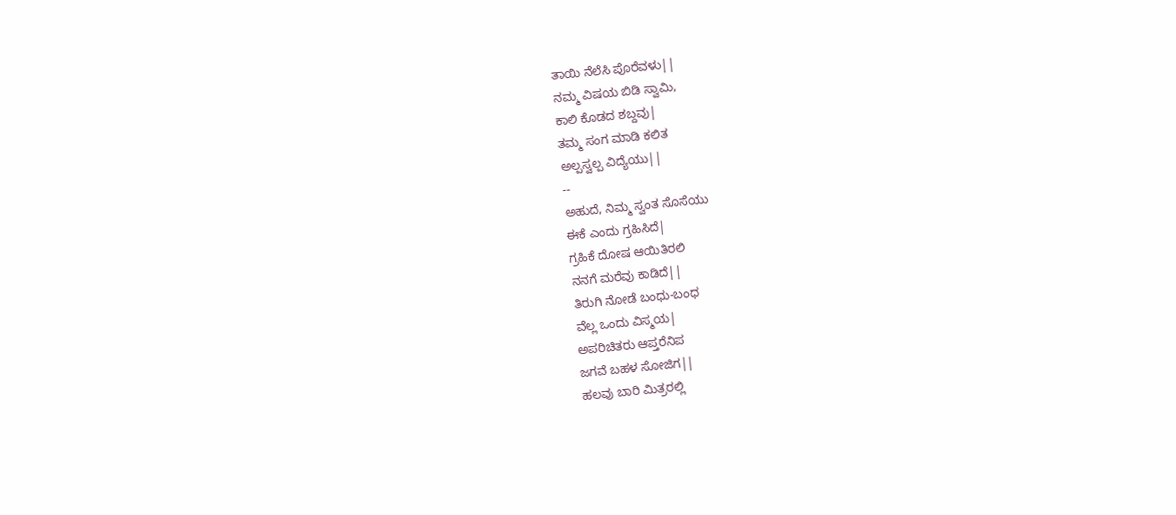ತಾಯಿ ನೆಲೆಸಿ ಪೊರೆವಳು||
ನಮ್ಮ ವಿಷಯ ಬಿಡಿ ಸ್ವಾಮಿ,
ಕಾಲಿ ಕೊಡದ ಶಬ್ದವು|
ತಮ್ಮ ಸಂಗ ಮಾಡಿ ಕಲಿತ
ಅಲ್ಪಸ್ವಲ್ಪ ವಿದ್ಯೆಯು||
--
ಅಹುದೆ, ನಿಮ್ಮ ಸ್ವಂತ ಸೊಸೆಯು
ಈಕೆ ಎಂದು ಗ್ರಹಿಸಿದೆ|
ಗ್ರಹಿಕೆ ದೋಷ ಆಯಿತಿರಲಿ
ನನಗೆ ಮರೆವು ಕಾಡಿದೆ||
ತಿರುಗಿ ನೋಡೆ ಬಂಧು-ಬಂಧ
ವೆಲ್ಲ ಒಂದು ವಿಸ್ಮಯ|
ಅಪರಿಚಿತರು ಆಪ್ತರೆನಿಪ
ಜಗವೆ ಬಹಳ ಸೋಜಿಗ||
ಹಲವು ಬಾರಿ ಮಿತ್ರರಲ್ಲಿ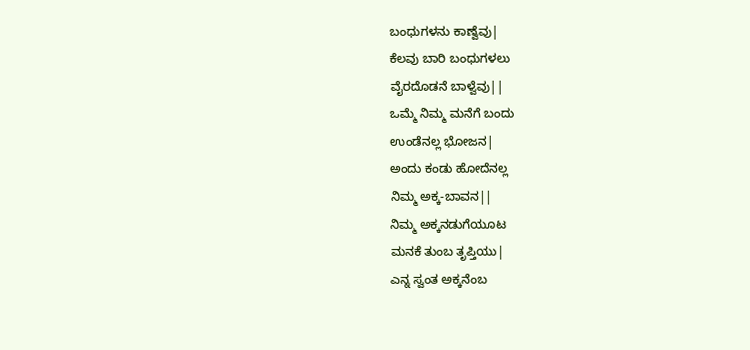ಬಂಧುಗಳನು ಕಾಣ್ವೆವು|
ಕೆಲವು ಬಾರಿ ಬಂಧುಗಳಲು
ವೈರದೊಡನೆ ಬಾಳ್ವೆವು||
ಒಮ್ಮೆ ನಿಮ್ಮ ಮನೆಗೆ ಬಂದು
ಉಂಡೆನಲ್ಲ ಭೋಜನ|
ಅಂದು ಕಂಡು ಹೋದೆನಲ್ಲ
ನಿಮ್ಮ ಅಕ್ಕ-ಬಾವನ||
ನಿಮ್ಮ ಅಕ್ಕನಡುಗೆಯೂಟ
ಮನಕೆ ತುಂಬ ತೃಪ್ತಿಯು|
ಎನ್ನ ಸ್ವಂತ ಅಕ್ಕನೆಂಬ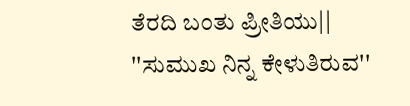ತೆರದಿ ಬಂತು ಪ್ರೀತಿಯು||
''ಸುಮುಖ ನಿನ್ನ ಕೇಳುತಿರುವ''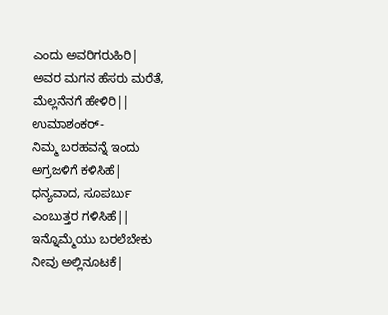ಎಂದು ಅವರಿಗರುಹಿರಿ|
ಅವರ ಮಗನ ಹೆಸರು ಮರೆತೆ,
ಮೆಲ್ಲನೆನಗೆ ಹೇಳಿರಿ||
ಉಮಾಶಂಕರ್-
ನಿಮ್ಮ ಬರಹವನ್ನೆ ಇಂದು
ಅಗ್ರಜಳಿಗೆ ಕಳಿಸಿಹೆ|
ಧನ್ಯವಾದ, ಸೂಪರ್ಬು
ಎಂಬುತ್ತರ ಗಳಿಸಿಹೆ||
ಇನ್ನೊಮ್ಮೆಯು ಬರಲೆಬೇಕು
ನೀವು ಅಲ್ಲಿನೂಟಕೆ|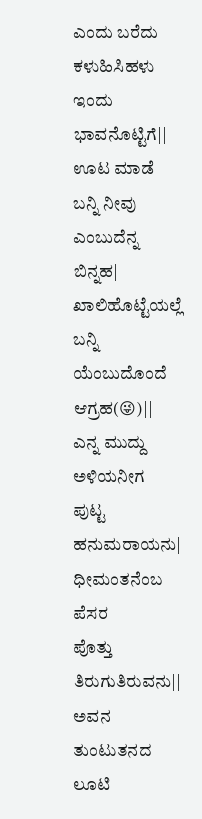ಎಂದು ಬರೆದು ಕಳುಹಿಸಿಹಳು
ಇಂದು ಭಾವನೊಟ್ಟಿಗೆ||
ಊಟ ಮಾಡೆ ಬನ್ನಿ ನೀವು
ಎಂಬುದೆನ್ನ ಬಿನ್ನಹ|
ಖಾಲಿಹೊಟ್ಟೆಯಲ್ಲೆ ಬನ್ನಿ
ಯೆಂಬುದೊಂದೆ ಆಗ್ರಹ(😜)||
ಎನ್ನ ಮುದ್ದು ಅಳಿಯನೀಗ
ಪುಟ್ಟ ಹನುಮರಾಯನು|
ಧೀಮಂತನೆಂಬ ಪೆಸರ
ಪೊತ್ತು ತಿರುಗುತಿರುವನು||
ಅವನ ತುಂಟುತನದ ಲೂಟಿ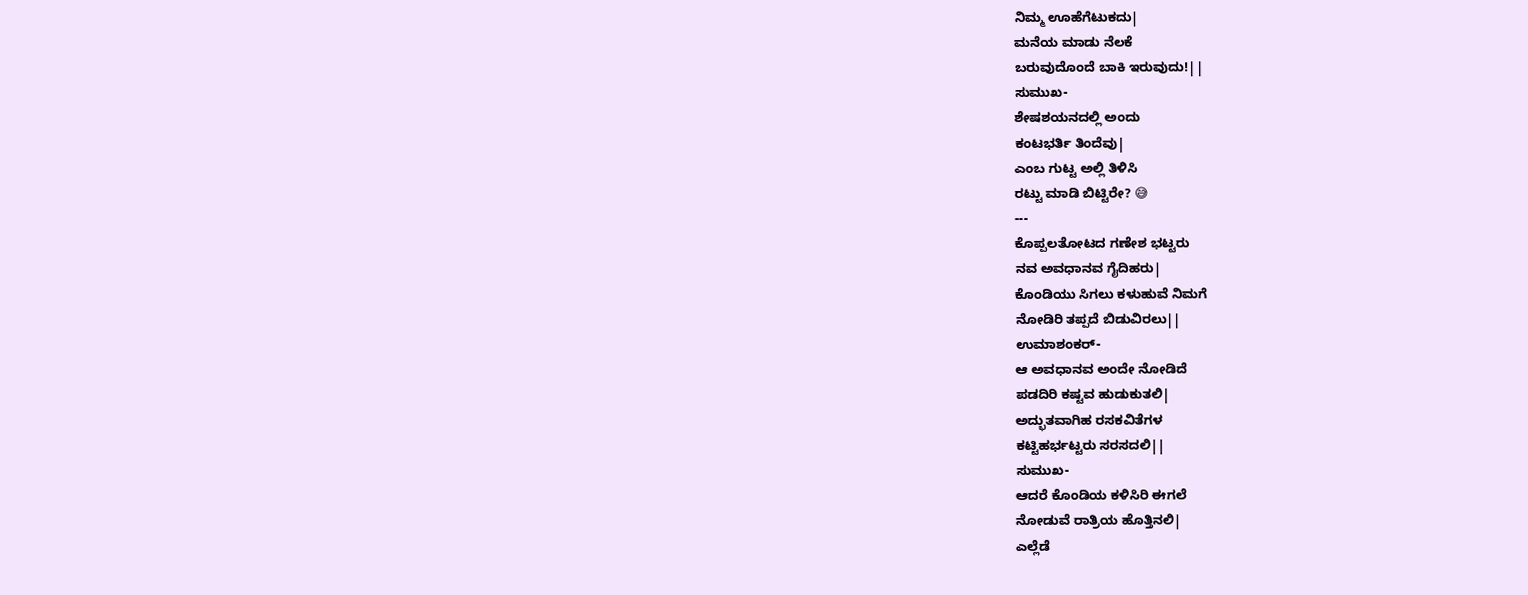ನಿಮ್ಮ ಊಹೆಗೆಟುಕದು|
ಮನೆಯ ಮಾಡು ನೆಲಕೆ
ಬರುವುದೊಂದೆ ಬಾಕಿ ಇರುವುದು!||
ಸುಮುಖ-
ಶೇಷಶಯನದಲ್ಲಿ ಅಂದು
ಕಂಟಭರ್ತಿ ತಿಂದೆವು|
ಎಂಬ ಗುಟ್ಟ ಅಲ್ಲಿ ತಿಳಿಸಿ
ರಟ್ಟು ಮಾಡಿ ಬಿಟ್ಟಿರೇ? 😅
---
ಕೊಪ್ಪಲತೋಟದ ಗಣೇಶ ಭಟ್ಟರು
ನವ ಅವಧಾನವ ಗೈದಿಹರು|
ಕೊಂಡಿಯು ಸಿಗಲು ಕಳುಹುವೆ ನಿಮಗೆ
ನೋಡಿರಿ ತಪ್ಪದೆ ಬಿಡುವಿರಲು||
ಉಮಾಶಂಕರ್-
ಆ ಅವಧಾನವ ಅಂದೇ ನೋಡಿದೆ
ಪಡದಿರಿ ಕಷ್ಟವ ಹುಡುಕುತಲಿ|
ಅದ್ಭುತವಾಗಿಹ ರಸಕವಿತೆಗಳ
ಕಟ್ಟಿಹರ್ಭಟ್ಟರು ಸರಸದಲಿ||
ಸುಮುಖ-
ಆದರೆ ಕೊಂಡಿಯ ಕಳಿಸಿರಿ ಈಗಲೆ
ನೋಡುವೆ ರಾತ್ರಿಯ ಹೊತ್ತಿನಲಿ|
ಎಲ್ಲೆಡೆ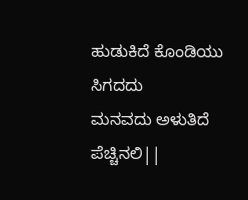ಹುಡುಕಿದೆ ಕೊಂಡಿಯು ಸಿಗದದು
ಮನವದು ಅಳುತಿದೆ ಪೆಚ್ಚಿನಲಿ||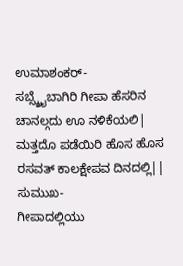ಉಮಾಶಂಕರ್-
ಸಬ್ಸ್ಕ್ರೈಬಾಗಿರಿ ಗೀಪಾ ಹೆಸರಿನ
ಚಾನಲ್ಗದು ಊ ನಳಿಕೆಯಲಿ|
ಮತ್ತದೊ ಪಡೆಯಿರಿ ಹೊಸ ಹೊಸ
ರಸವತ್ ಕಾಲಕ್ಷೇಪವ ದಿನದಲ್ಲಿ||
ಸುಮುಖ-
ಗೀಪಾದಲ್ಲಿಯು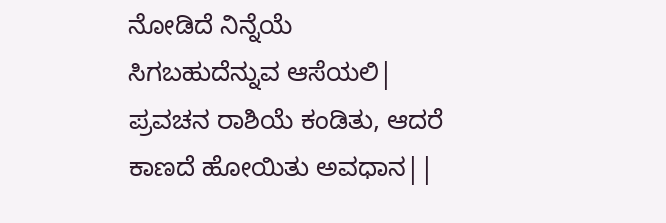ನೋಡಿದೆ ನಿನ್ನೆಯೆ
ಸಿಗಬಹುದೆನ್ನುವ ಆಸೆಯಲಿ|
ಪ್ರವಚನ ರಾಶಿಯೆ ಕಂಡಿತು, ಆದರೆ
ಕಾಣದೆ ಹೋಯಿತು ಅವಧಾನ||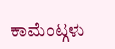ಕಾಮೆಂಟ್ಗಳು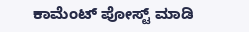ಕಾಮೆಂಟ್ ಪೋಸ್ಟ್ ಮಾಡಿ